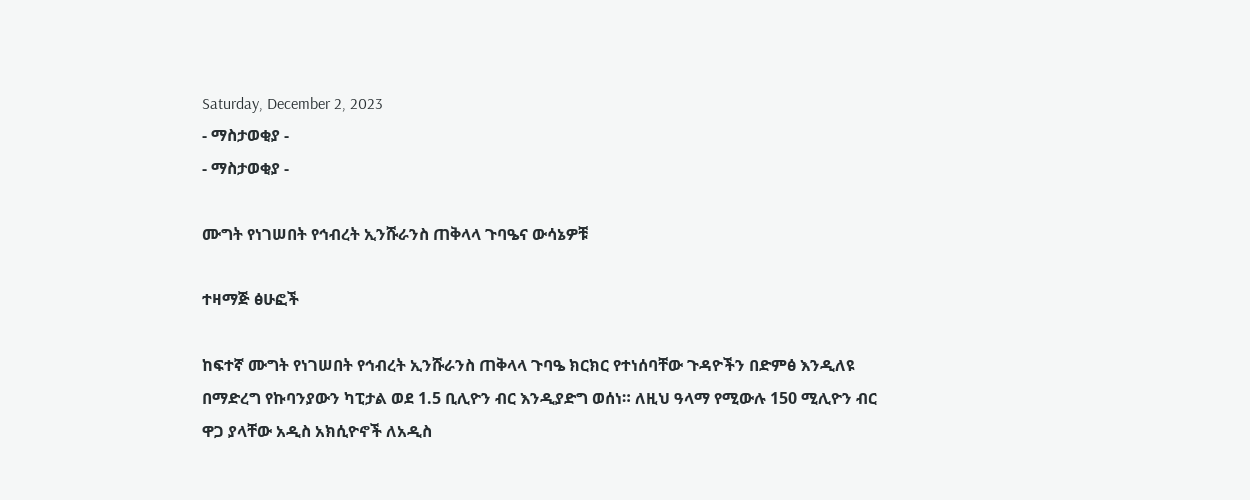Saturday, December 2, 2023
- ማስታወቂያ -
- ማስታወቂያ -

ሙግት የነገሠበት የኅብረት ኢንሹራንስ ጠቅላላ ጉባዔና ውሳኔዎቹ

ተዛማጅ ፅሁፎች

ከፍተኛ ሙግት የነገሠበት የኅብረት ኢንሹራንስ ጠቅላላ ጉባዔ ክርክር የተነሰባቸው ጉዳዮችን በድምፅ እንዲለዩ በማድረግ የኩባንያውን ካፒታል ወደ 1.5 ቢሊዮን ብር እንዲያድግ ወሰነ። ለዚህ ዓላማ የሚውሉ 150 ሚሊዮን ብር ዋጋ ያላቸው አዲስ አክሲዮኖች ለአዲስ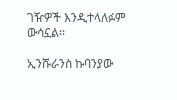ገዥዎች እንዲተላለፉም ውሳኗል፡፡

ኢንሹራንስ ኩባንያው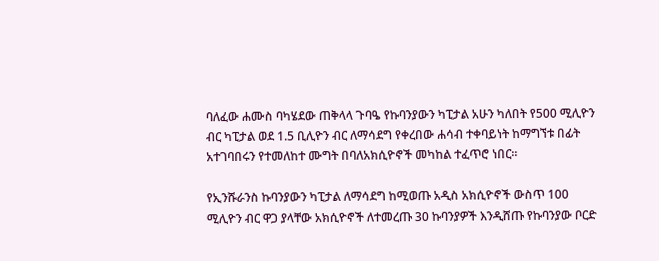ባለፈው ሐሙስ ባካሄደው ጠቅላላ ጉባዔ የኩባንያውን ካፒታል አሁን ካለበት የ500 ሚሊዮን ብር ካፒታል ወደ 1.5 ቢሊዮን ብር ለማሳደግ የቀረበው ሐሳብ ተቀባይነት ከማግኘቱ በፊት አተገባበሩን የተመለከተ ሙግት በባለአክሲዮኖች መካከል ተፈጥሮ ነበር።

የኢንሹራንስ ኩባንያውን ካፒታል ለማሳደግ ከሚወጡ አዲስ አክሲዮኖች ውስጥ 100 ሚሊዮን ብር ዋጋ ያላቸው አክሲዮኖች ለተመረጡ 30 ኩባንያዎች እንዲሸጡ የኩባንያው ቦርድ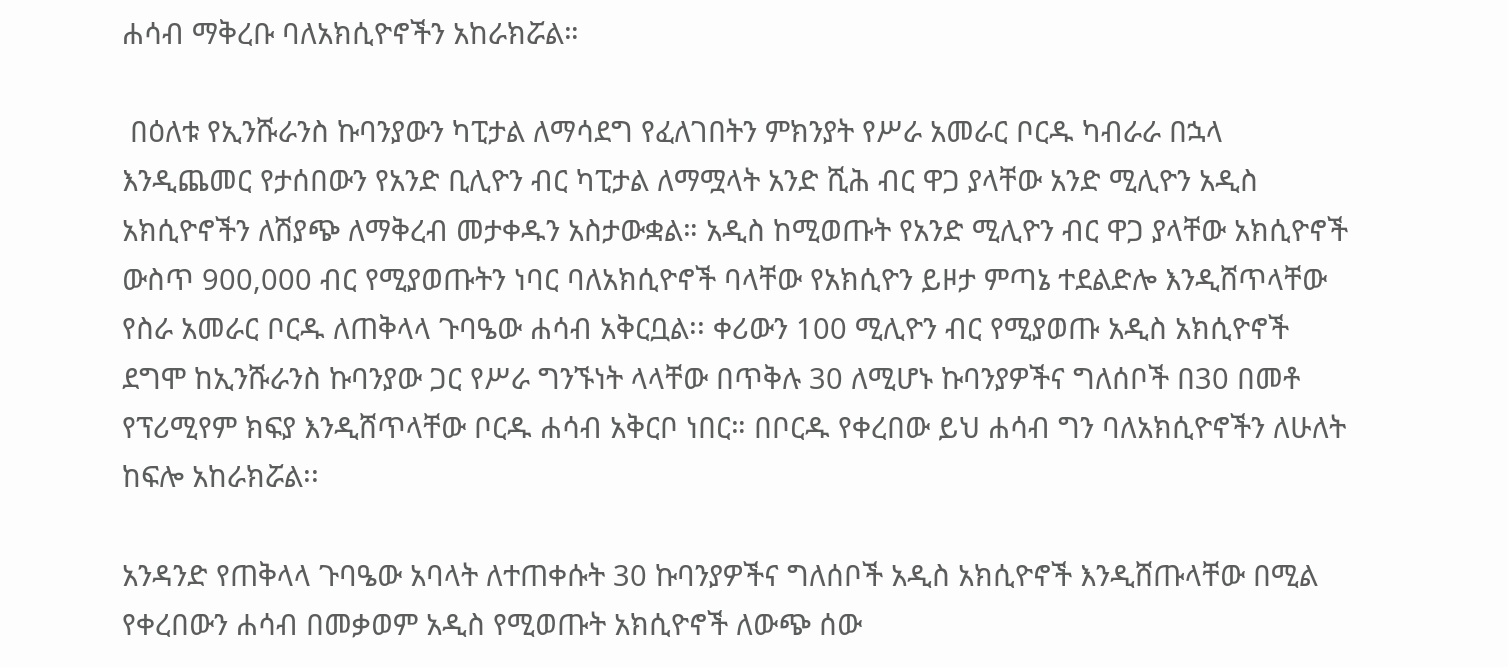ሐሳብ ማቅረቡ ባለአክሲዮኖችን አከራክሯል።

 በዕለቱ የኢንሹራንስ ኩባንያውን ካፒታል ለማሳደግ የፈለገበትን ምክንያት የሥራ አመራር ቦርዱ ካብራራ በኋላ እንዲጨመር የታሰበውን የአንድ ቢሊዮን ብር ካፒታል ለማሟላት አንድ ሺሕ ብር ዋጋ ያላቸው አንድ ሚሊዮን አዲስ አክሲዮኖችን ለሽያጭ ለማቅረብ መታቀዱን አስታውቋል። አዲስ ከሚወጡት የአንድ ሚሊዮን ብር ዋጋ ያላቸው አክሲዮኖች ውስጥ 900,000 ብር የሚያወጡትን ነባር ባለአክሲዮኖች ባላቸው የአክሲዮን ይዞታ ምጣኔ ተደልድሎ እንዲሸጥላቸው የስራ አመራር ቦርዱ ለጠቅላላ ጉባዔው ሐሳብ አቅርቧል፡፡ ቀሪውን 100 ሚሊዮን ብር የሚያወጡ አዲስ አክሲዮኖች ደግሞ ከኢንሹራንስ ኩባንያው ጋር የሥራ ግንኙነት ላላቸው በጥቅሉ 30 ለሚሆኑ ኩባንያዎችና ግለሰቦች በ30 በመቶ የፕሪሚየም ክፍያ እንዲሸጥላቸው ቦርዱ ሐሳብ አቅርቦ ነበር። በቦርዱ የቀረበው ይህ ሐሳብ ግን ባለአክሲዮኖችን ለሁለት ከፍሎ አከራክሯል፡፡

አንዳንድ የጠቅላላ ጉባዔው አባላት ለተጠቀሱት 30 ኩባንያዎችና ግለሰቦች አዲስ አክሲዮኖች እንዲሸጡላቸው በሚል የቀረበውን ሐሳብ በመቃወም አዲስ የሚወጡት አክሲዮኖች ለውጭ ሰው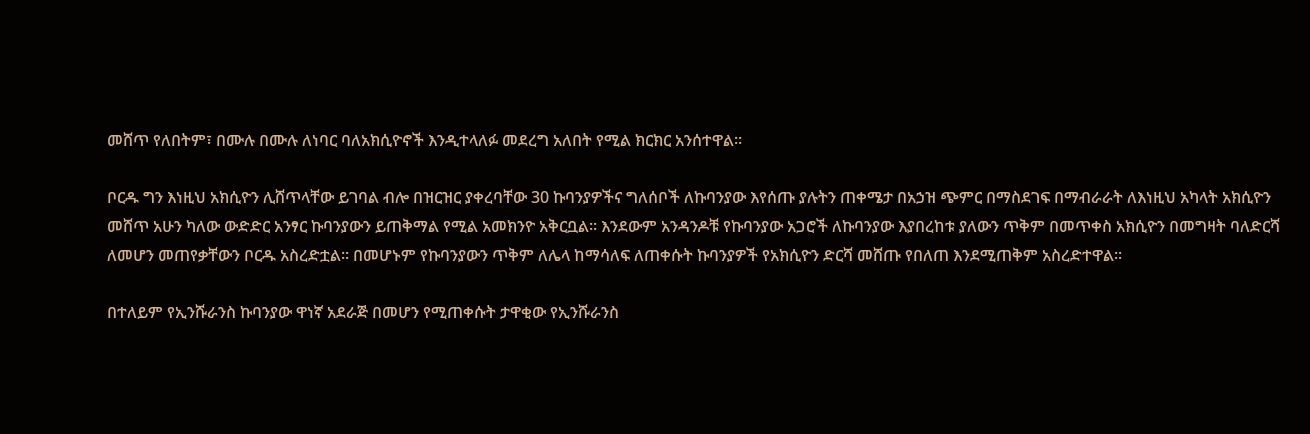መሸጥ የለበትም፣ በሙሉ በሙሉ ለነባር ባለአክሲዮኖች እንዲተላለፉ መደረግ አለበት የሚል ክርክር አንሰተዋል።

ቦርዱ ግን እነዚህ አክሲዮን ሊሸጥላቸው ይገባል ብሎ በዝርዝር ያቀረባቸው 30 ኩባንያዎችና ግለሰቦች ለኩባንያው እየሰጡ ያሉትን ጠቀሜታ በአኃዝ ጭምር በማስደገፍ በማብራራት ለእነዚህ አካላት አክሲዮን መሸጥ አሁን ካለው ውድድር አንፃር ኩባንያውን ይጠቅማል የሚል አመክንዮ አቅርቧል። እንደውም አንዳንዶቹ የኩባንያው አጋሮች ለኩባንያው እያበረከቱ ያለውን ጥቅም በመጥቀስ አክሲዮን በመግዛት ባለድርሻ ለመሆን መጠየቃቸውን ቦርዱ አስረድቷል። በመሆኑም የኩባንያውን ጥቅም ለሌላ ከማሳለፍ ለጠቀሱት ኩባንያዎች የአክሲዮን ድርሻ መሸጡ የበለጠ እንደሚጠቅም አስረድተዋል፡፡

በተለይም የኢንሹራንስ ኩባንያው ዋነኛ አደራጅ በመሆን የሚጠቀሱት ታዋቂው የኢንሹራንስ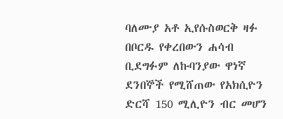ባለሙያ አቶ ኢየሱስወርቅ ዛፉ በቦርዱ የቀረበውን ሐሳብ ቢደግፉም ለኩባንያው ዋነኛ ደንበኞች የሚሸጠው የአክሲዮን ድርሻ 150 ሚሊዮን ብር መሆን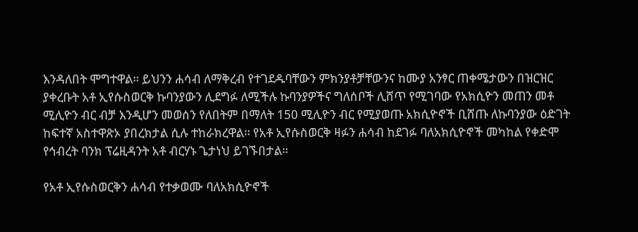እንዳለበት ሞግተዋል፡፡ ይህንን ሐሳብ ለማቅረብ የተገደዱባቸውን ምክንያቶቻቸውንና ከሙያ አንፃር ጠቀሜታውን በዝርዝር ያቀረቡት አቶ ኢየሱስወርቅ ኩባንያውን ሊደግፉ ለሚችሉ ኩባንያዎችና ግለሰቦች ሊሸጥ የሚገባው የአክሲዮን መጠን መቶ ሚሊዮን ብር ብቻ እንዲሆን መወሰን የለበትም በማለት 150 ሚሊዮን ብር የሚያወጡ አክሲዮኖች ቢሸጡ ለኩባንያው ዕድገት ከፍተኛ አስተዋጽኦ ያበረክታል ሲሉ ተከራክረዋል። የአቶ ኢየሱስወርቅ ዛፉን ሐሳብ ከደገፉ ባለአክሲዮኖች መካከል የቀድሞ የኅብረት ባንክ ፕሬዚዳንት አቶ ብርሃኑ ጌታነህ ይገኙበታል።

የአቶ ኢየሱስወርቅን ሐሳብ የተቃወሙ ባለአክሲዮኖች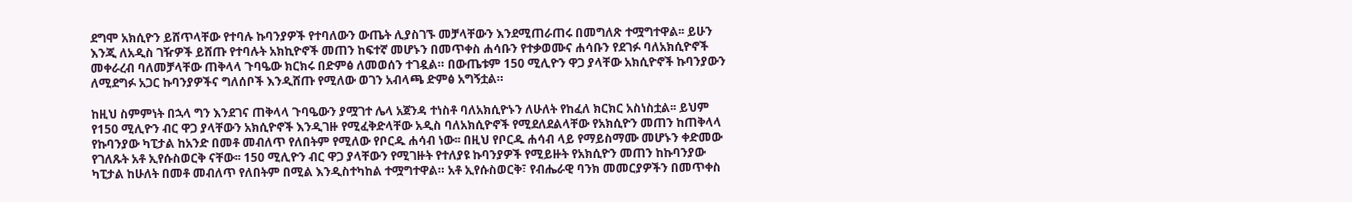ደግሞ አክሲዮን ይሸጥላቸው የተባሉ ኩባንያዎች የተባለውን ውጤት ሊያስገኙ መቻላቸውን እንደሚጠራጠሩ በመግለጽ ተሟግተዋል፡፡ ይሁን እንጂ ለአዲስ ገዥዎች ይሸጡ የተባሉት አክኪዮኖች መጠን ከፍተኛ መሆኑን በመጥቀስ ሐሳቡን የተቃወሙና ሐሳቡን የደገፉ ባለአክሲዮኖች መቀራረብ ባለመቻላቸው ጠቅላላ ጉባዔው ክርክሩ በድምፅ ለመወሰን ተገዷል። በውጤቱም 150 ሚሊዮን ዋጋ ያላቸው አክሲዮኖች ኩባንያውን ለሚደግፉ አጋር ኩባንያዎችና ግለሰቦች እንዲሸጡ የሚለው ወገን አብላጫ ድምፅ አግኝቷል።

ከዚህ ስምምነት በኋላ ግን እንደገና ጠቅላላ ጉባዔውን ያሟገተ ሌላ አጀንዳ ተነስቶ ባለአክሲዮኑን ለሁለት የከፈለ ክርክር አስነስቷል፡፡ ይህም የ150 ሚሊዮን ብር ዋጋ ያላቸውን አክሲዮኖች እንዲገዙ የሚፈቅድላቸው አዲስ ባለአክሲዮኖች የሚደለደልላቸው የአክሲዮን መጠን ከጠቅላላ የኩባንያው ካፒታል ከአንድ በመቶ መብለጥ የለበትም የሚለው የቦርዱ ሐሳብ ነው፡፡ በዚህ የቦርዱ ሐሳብ ላይ የማይስማሙ መሆኑን ቀድመው የገለጹት አቶ ኢየሱስወርቅ ናቸው፡፡ 150 ሚሊዮን ብር ዋጋ ያላቸውን የሚገዙት የተለያዩ ኩባንያዎች የሚይዙት የአክሲዮን መጠን ከኩባንያው ካፒታል ከሁለት በመቶ መብለጥ የለበትም በሚል እንዲስተካከል ተሟግተዋል። አቶ ኢየሱስወርቅ፣ የብሔራዊ ባንክ መመርያዎችን በመጥቀስ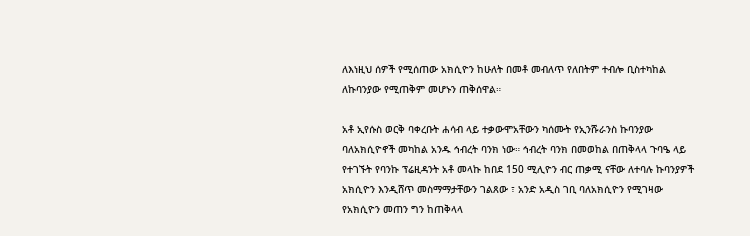ለእነዚህ ሰዎች የሚሰጠው አክሲዮን ከሁለት በመቶ መብለጥ የለበትም ተብሎ ቢስተካከል ለኩባንያው የሚጠቅም መሆኑን ጠቅሰዋል።

አቶ ኢየሱስ ወርቅ ባቀረቡት ሐሳብ ላይ ተቃውሞአቸውን ካሰሙት የኢንሹራንስ ኩባንያው ባለአክሲዮኖች መካከል አንዱ ኅብረት ባንክ ነው። ኅብረት ባንክ በመወከል በጠቅላላ ጉባዔ ላይ የተገኙት የባንኩ ፕሬዚዳንት አቶ መላኩ ከበደ 150 ሚሊዮን ብር ጠቃሚ ናቸው ለተባሉ ኩባንያዎች አክሲዮን እንዲሸጥ መስማማታቸውን ገልጸው ፣ አንድ አዲስ ገቢ ባለአክሲዮን የሚገዛው የአክሲዮን መጠን ግን ከጠቅላላ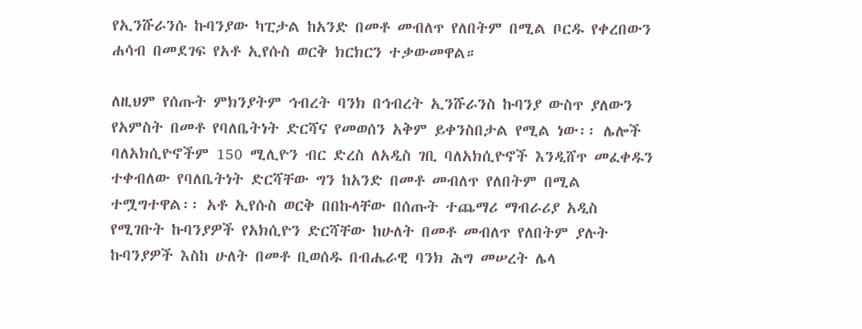የኢንሹራንሱ ኩባንያው ካፒታል ከአንድ በመቶ መብለጥ የለበትም በሚል ቦርዱ የቀረበውን ሐሳብ በመደገፍ የአቶ ኢየሱስ ወርቅ ክርክርን ተቃውመዋል።

ለዚህም የሰጡት ምክንያትም ኅብረት ባንክ በኅብረት ኢንሹራንስ ኩባንያ ውስጥ ያለውን የአምስት በመቶ የባለቤትነት ድርሻና የመወሰን አቅም ይቀንስበታል የሚል ነው፡፡ ሌሎች ባለአክሲዮኖችም 150 ሚሊዮን ብር ድረስ ለአዲስ ገቢ ባለአክሲዮኖች እንዲሸጥ መፈቀዱን ተቀብለው የባለቤትነት ድርሻቸው ግን ከአንድ በመቶ መብለጥ የለበትም በሚል ተሟግተዋል፡፡ አቶ ኢየሱስ ወርቅ በበኩላቸው በሰጡት ተጨማሪ ማብራሪያ አዲስ የሚገቡት ኩባንያዎች የአክሲዮን ድርሻቸው ከሁለት በመቶ መብለጥ የለበትም ያሉት ኩባንያዎች እስከ ሁለት በመቶ ቢወሰዱ በብሔራዊ ባንክ ሕግ መሠረት ሌላ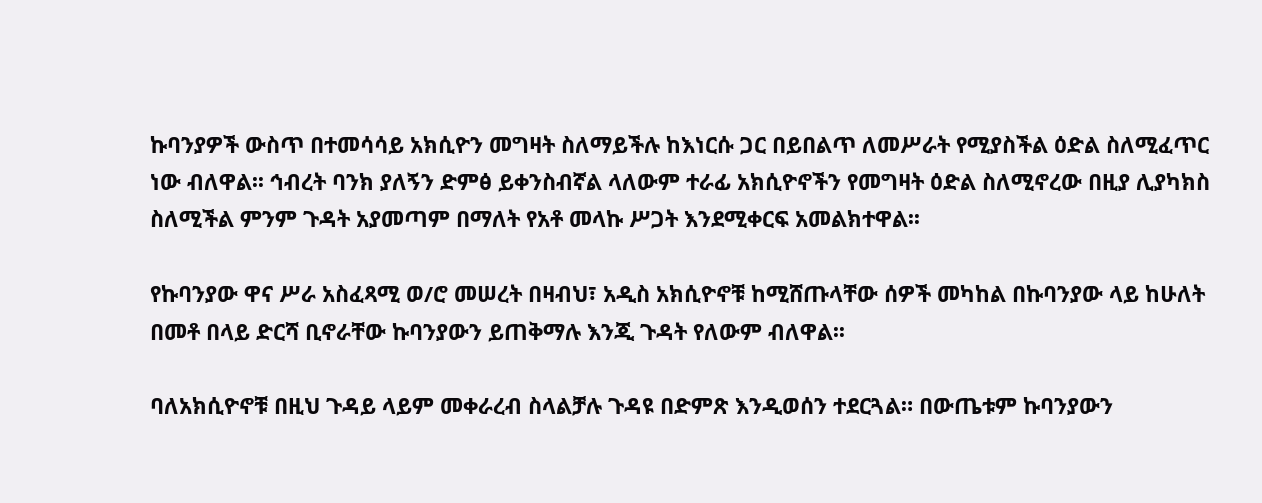ኩባንያዎች ውስጥ በተመሳሳይ አክሲዮን መግዛት ስለማይችሉ ከእነርሱ ጋር በይበልጥ ለመሥራት የሚያስችል ዕድል ስለሚፈጥር ነው ብለዋል፡፡ ኅብረት ባንክ ያለኝን ድምፅ ይቀንስብኛል ላለውም ተራፊ አክሲዮኖችን የመግዛት ዕድል ስለሚኖረው በዚያ ሊያካክስ ስለሚችል ምንም ጉዳት አያመጣም በማለት የአቶ መላኩ ሥጋት እንደሚቀርፍ አመልክተዋል፡፡

የኩባንያው ዋና ሥራ አስፈጻሚ ወ/ሮ መሠረት በዛብህ፣ አዲስ አክሲዮኖቹ ከሚሸጡላቸው ሰዎች መካከል በኩባንያው ላይ ከሁለት በመቶ በላይ ድርሻ ቢኖራቸው ኩባንያውን ይጠቅማሉ እንጂ ጉዳት የለውም ብለዋል፡፡

ባለአክሲዮኖቹ በዚህ ጉዳይ ላይም መቀራረብ ስላልቻሉ ጉዳዩ በድምጽ እንዲወሰን ተደርጓል። በውጤቱም ኩባንያውን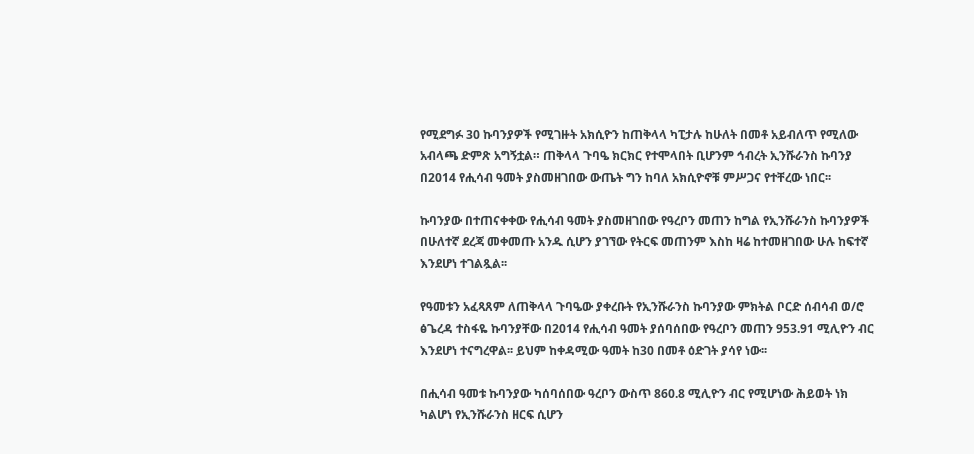የሚደግፉ 30 ኩባንያዎች የሚገዙት አክሲዮን ከጠቅላላ ካፒታሉ ከሁለት በመቶ አይብለጥ የሚለው አብላጫ ድምጽ አግኝቷል። ጠቅላላ ጉባዔ ክርክር የተሞላበት ቢሆንም ኅብረት ኢንሹራንስ ኩባንያ በ2014 የሒሳብ ዓመት ያስመዘገበው ውጤት ግን ከባለ አክሲዮኖቹ ምሥጋና የተቸረው ነበር፡፡

ኩባንያው በተጠናቀቀው የሒሳብ ዓመት ያስመዘገበው የዓረቦን መጠን ከግል የኢንሹራንስ ኩባንያዎች በሁለተኛ ደረጃ መቀመጡ አንዱ ሲሆን ያገኘው የትርፍ መጠንም እስከ ዛሬ ከተመዘገበው ሁሉ ከፍተኛ እንደሆነ ተገልጿል፡፡

የዓመቱን አፈጻጸም ለጠቅላላ ጉባዔው ያቀረቡት የኢንሹራንስ ኩባንያው ምክትል ቦርድ ሰብሳብ ወ/ሮ ፅጌረዳ ተስፋዬ ኩባንያቸው በ2014 የሒሳብ ዓመት ያሰባሰበው የዓረቦን መጠን 953.91 ሚሊዮን ብር እንደሆነ ተናግረዋል፡፡ ይህም ከቀዳሚው ዓመት ከ30 በመቶ ዕድገት ያሳየ ነው፡፡

በሒሳብ ዓመቱ ኩባንያው ካሰባሰበው ዓረቦን ውስጥ 860.8 ሚሊዮን ብር የሚሆነው ሕይወት ነክ ካልሆነ የኢንሹራንስ ዘርፍ ሲሆን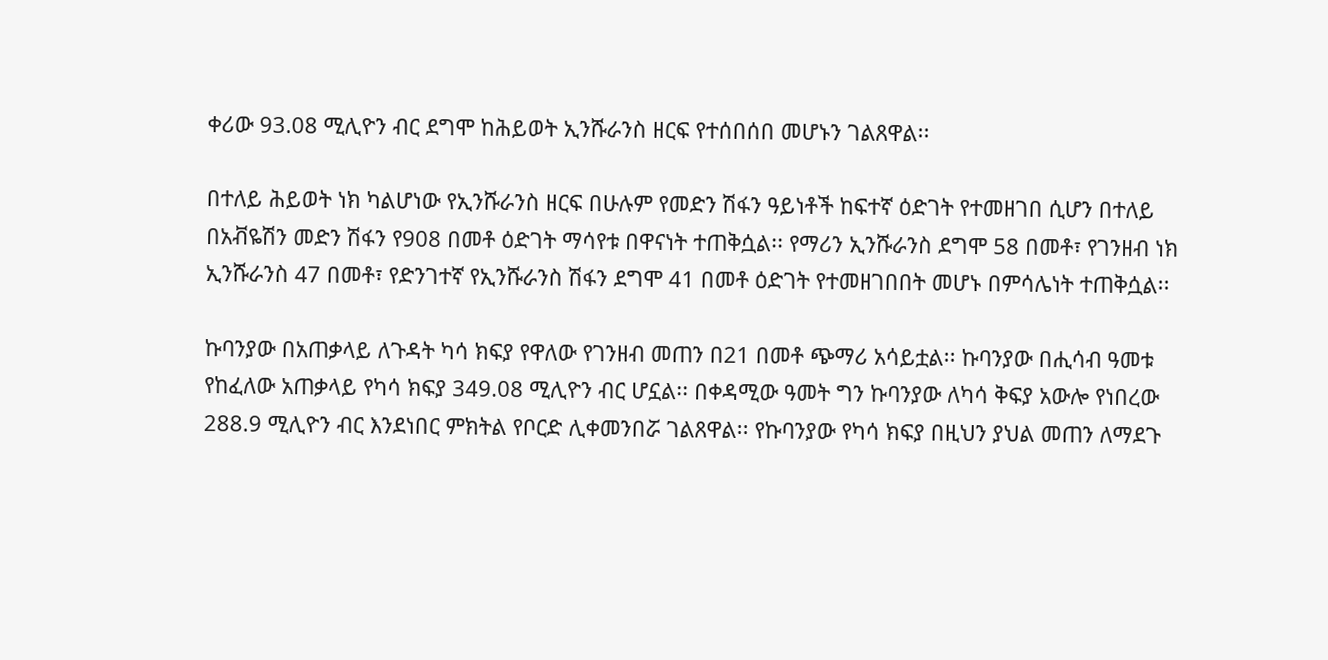ቀሪው 93.08 ሚሊዮን ብር ደግሞ ከሕይወት ኢንሹራንስ ዘርፍ የተሰበሰበ መሆኑን ገልጸዋል፡፡

በተለይ ሕይወት ነክ ካልሆነው የኢንሹራንስ ዘርፍ በሁሉም የመድን ሽፋን ዓይነቶች ከፍተኛ ዕድገት የተመዘገበ ሲሆን በተለይ በአቭዬሽን መድን ሽፋን የ908 በመቶ ዕድገት ማሳየቱ በዋናነት ተጠቅሷል፡፡ የማሪን ኢንሹራንስ ደግሞ 58 በመቶ፣ የገንዘብ ነክ ኢንሹራንስ 47 በመቶ፣ የድንገተኛ የኢንሹራንስ ሽፋን ደግሞ 41 በመቶ ዕድገት የተመዘገበበት መሆኑ በምሳሌነት ተጠቅሷል፡፡

ኩባንያው በአጠቃላይ ለጉዳት ካሳ ክፍያ የዋለው የገንዘብ መጠን በ21 በመቶ ጭማሪ አሳይቷል፡፡ ኩባንያው በሒሳብ ዓመቱ የከፈለው አጠቃላይ የካሳ ክፍያ 349.08 ሚሊዮን ብር ሆኗል፡፡ በቀዳሚው ዓመት ግን ኩባንያው ለካሳ ቅፍያ አውሎ የነበረው 288.9 ሚሊዮን ብር እንደነበር ምክትል የቦርድ ሊቀመንበሯ ገልጸዋል፡፡ የኩባንያው የካሳ ክፍያ በዚህን ያህል መጠን ለማደጉ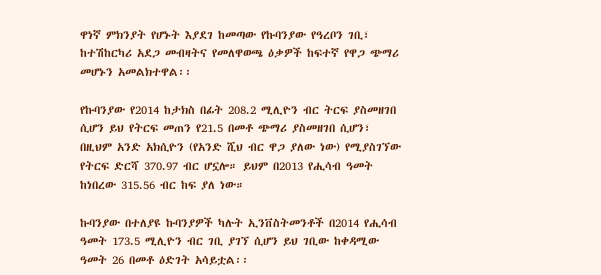ዋነኛ ምክንያት የሆኑት እያደገ ከመጣው የኩባንያው የዓረቦን ገቢ፣ ከተሽከርካሪ አደጋ መብዛትና የመለዋወጫ ዕቃዎች ከፍተኛ የዋጋ ጭማሪ መሆኑን አመልክተዋል፡፡

የኩባንያው የ2014 ከታክስ በፊት 208.2 ሚሊዮን ብር ትርፍ ያስመዘገበ ሲሆን ይህ የትርፍ መጠን የ21.5 በመቶ ጭማሪ ያስመዘገበ ሲሆን፣ በዚህም አንድ አክሲዮን (የአንድ ሺህ ብር ዋጋ ያለው ነው) የሚያስገኘው የትርፍ ድርሻ 370.97 ብር ሆኗሎ። ይህም በ2013 የሒሳብ ዓመት ከነበረው 315.56 ብር ከፍ ያለ ነው።

ኩባንያው በተለያዩ ኩባንያዎች ካሉት ኢንቨስትመንቶች በ2014 የሒሳብ ዓመት 173.5 ሚሊዮን ብር ገቢ ያገኘ ሲሆን ይህ ገቢው ከቀዳሚው ዓመት 26 በመቶ ዕድገት አሳይቷል፡፡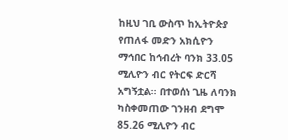ከዚህ ገቢ ውስጥ ከኢትዮጵያ የጠለፋ መድን አክሲዮን ማኅበር ከኅብረት ባንክ 33.05 ሚሊዮን ብር የትርፍ ድርሻ አግኝቷል፡፡ በተወሰነ ጊዜ ለባንክ ካስቀመጠው ገንዘብ ደግሞ 85.26 ሚሊዮን ብር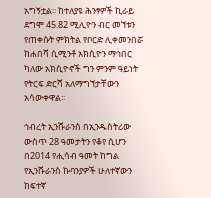አግኝቷል፡፡ ከተለያዩ ሕንፃዎች ኪራይ ደግሞ 45.82 ሚሊዮን ብር መኘቱን የጠቀሱት ምክትል የቦርድ ሊቀመንበሯ ከሐበሻ ሲሚንቶ አክሲዮን ማኅበር ካለው አክሲዮኖች ግን ምንም ዓይነት የትርፍ ድርሻ አለማግኘታቸውን አሳውቀዋል፡፡

ኅብረት ኢንሹራንስ በኢንዱስትሪው ውስጥ 28 ዓመታትን የቆየ ሲሆን በ2014 የሒሳብ ዓመት ከግል የኢንሹራንስ ኩባንያዎች ሁለተኛውን ከፍተኛ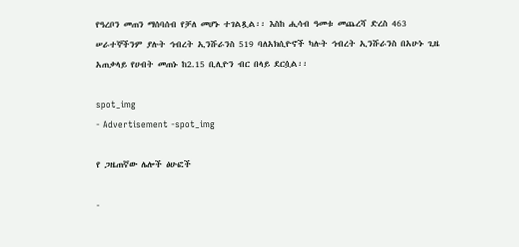የዓረቦን መጠን ማሰባሰብ የቻለ መሆኑ ተገልጿል፡፡ እስከ ሒሳብ ዓመቱ መጨረሻ ድረስ 463 ሠራተኞችንም ያሉት ኅብረት ኢንሹራንስ 519 ባለአክሲዮኖች ካሉት ኅብረት ኢንሹራንስ በአሁኑ ጊዜ አጠቃላይ የሀብት መጠኑ ከ2.15 ቢሊዮን ብር በላይ ደርሷል፡፡

spot_img
- Advertisement -spot_img

የ ጋዜጠኛው ሌሎች ፅሁፎች

-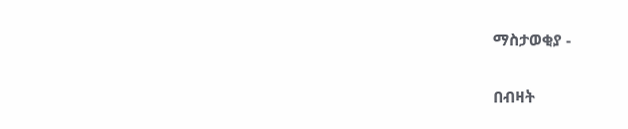ማስታወቂያ -

በብዛት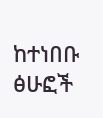ከተነበቡ ፅሁፎች